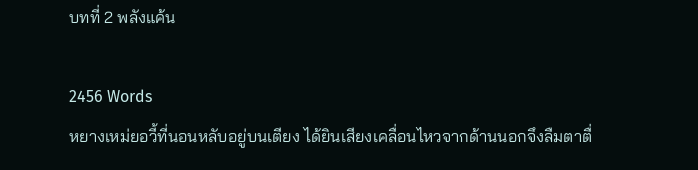บทที่ 2 พลังแค้น

2456 Words
หยางเหม่ยอวี้ที่นอนหลับอยู่บนเตียง ได้ยินเสียงเคลื่อนไหวจากด้านนอกจึงลืมตาตื่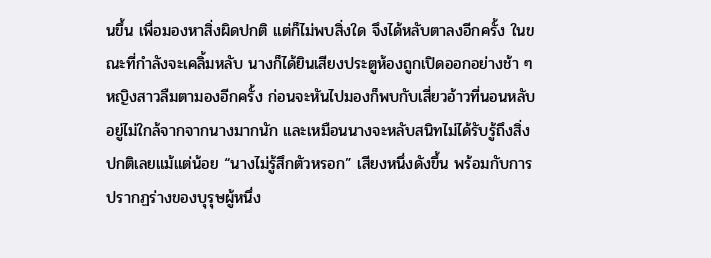นขึ้น เพื่อมองหาสิ่งผิดปกติ แต่ก็ไม่พบสิ่งใด จึงได้หลับตาลงอีกครั้ง ในขณะที่กำลังจะเคลิ้มหลับ นางก็ได้ยินเสียงประตูห้องถูกเปิดออกอย่างช้า ๆ หญิงสาวลืมตามองอีกครั้ง ก่อนจะหันไปมองก็พบกับเสี่ยวอ้าวที่นอนหลับอยู่ไม่ใกล้จากจากนางมากนัก และเหมือนนางจะหลับสนิทไม่ได้รับรู้ถึงสิ่งปกติเลยแม้แต่น้อย “นางไม่รู้สึกตัวหรอก” เสียงหนึ่งดังขึ้น พร้อมกับการปรากฏร่างของบุรุษผู้หนึ่ง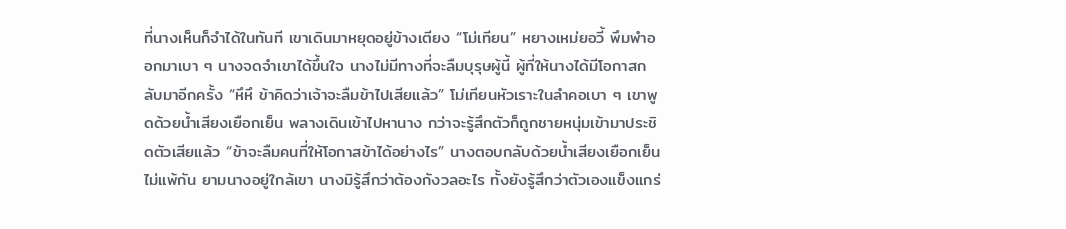ที่นางเห็นก็จำได้ในทันที เขาเดินมาหยุดอยู่ข้างเตียง “โม่เทียน” หยางเหม่ยอวี้ พึมพำออกมาเบา ๆ นางจดจำเขาได้ขึ้นใจ นางไม่มีทางที่จะลืมบุรุษผู้นี้ ผู้ที่ให้นางได้มีโอกาสกลับมาอีกครั้ง “หึหึ ข้าคิดว่าเจ้าจะลืมข้าไปเสียแล้ว” โม่เทียนหัวเราะในลำคอเบา ๆ เขาพูดด้วยน้ำเสียงเยือกเย็น พลางเดินเข้าไปหานาง กว่าจะรู้สึกตัวก็ถูกชายหนุ่มเข้ามาประชิดตัวเสียแล้ว “ข้าจะลืมคนที่ให้โอกาสข้าได้อย่างไร” นางตอบกลับด้วยน้ำเสียงเยือกเย็นไม่แพ้กัน ยามนางอยู่ใกล้เขา นางมิรู้สึกว่าต้องกังวลอะไร ทั้งยังรู้สึกว่าตัวเองแข็งแกร่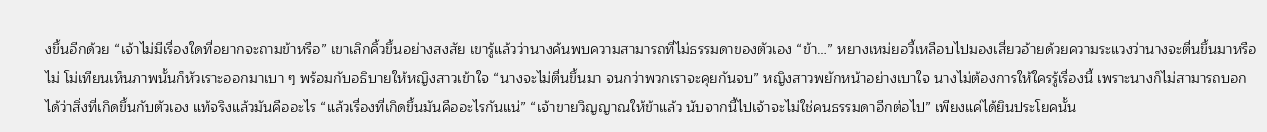งขึ้นอีกด้วย “เจ้าไม่มีเรื่องใดที่อยากจะถามข้าหรือ” เขาเลิกคิ้วขึ้นอย่างสงสัย เขารู้แล้วว่านางค้นพบความสามารถที่ไม่ธรรมดาของตัวเอง “ข้า…” หยางเหม่ยอวี้เหลือบไปมองเสี่ยวอ้ายด้วยความระแวงว่านางจะตื่นขึ้นมาหรือไม่ โม่เทียนเห็นภาพนั้นก็หัวเราะออกมาเบา ๆ พร้อมกับอธิบายให้หญิงสาวเข้าใจ “นางจะไม่ตื่นขึ้นมา จนกว่าพวกเราจะคุยกันจบ” หญิงสาวพยักหน้าอย่างเบาใจ นางไม่ต้องการให้ใครรู้เรื่องนี้ เพราะนางก็ไม่สามารถบอกได้ว่าสิ่งที่เกิดขึ้นกับตัวเอง แท้จริงแล้วมันคืออะไร “แล้วเรื่องที่เกิดขึ้นมันคืออะไรกันแน่” “เจ้าขายวิญญาณให้ข้าแล้ว นับจากนี้ไปเจ้าจะไม่ใช่คนธรรมดาอีกต่อไป” เพียงแค่ได้ยินประโยคนั้น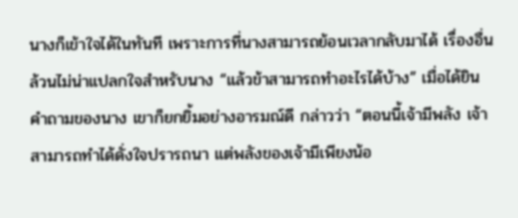นางก็เข้าใจได้ในทันที เพราะการที่นางสามารถย้อนเวลากลับมาได้ เรื่องอื่นล้วนไม่น่าแปลกใจสำหรับนาง “แล้วข้าสามารถทำอะไรได้บ้าง” เมื่อได้ยินคำถามของนาง เขาก็ยกยิ้มอย่างอารมณ์ดี กล่าวว่า “ตอนนี้เจ้ามีพลัง เจ้าสามารถทำได้ดั่งใจปรารถนา แต่พลังของเจ้ามีเพียงน้อ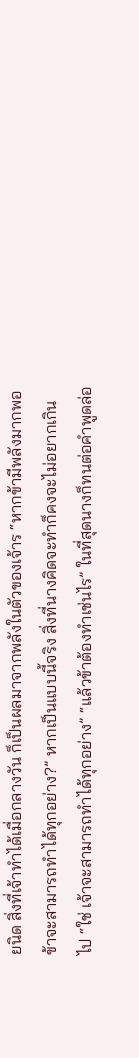ยนิด สิ่งที่เจ้าทำได้เมื่อกลางวัน ก็เป็นผลมาจากพลังในตัวของเจ้าร “หากข้ามีพลังมากพอ ข้าจะสามารถทำได้ทุกอย่าง?” หากเป็นแบบนี้จริง สิ่งที่นางคิดจะทำก็คงจะไม่อยากเกินไป “ใช่ เจ้าจะสามารถทำได้ทุกอย่าง” “แล้วข้าต้องทำเช่นไร” ในที่สุดนางก็ทนต่อคำพูดล่อ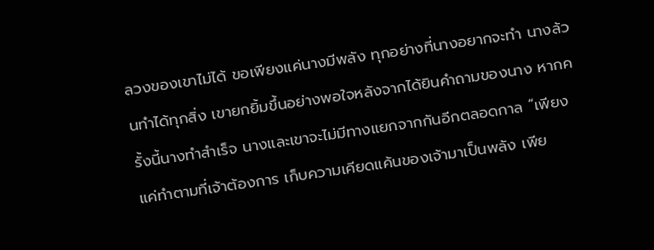ลวงของเขาไม่ได้ ขอเพียงแค่นางมีพลัง ทุกอย่างที่นางอยากจะทำ นางล้วนทำได้ทุกสิ่ง เขายกยิ้มขึ้นอย่างพอใจหลังจากได้ยินคำถามของนาง หากครั้งนี้นางทำสำเร็จ นางและเขาจะไม่มีทางแยกจากกันอีกตลอดกาล “เพียงแค่ทำตามที่เจ้าต้องการ เก็บความเคียดแค้นของเจ้ามาเป็นพลัง เพีย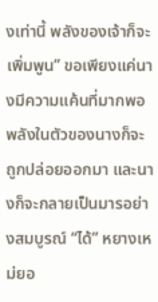งเท่านี้ พลังของเจ้าก็จะเพิ่มพูน” ขอเพียงแค่นางมีความแค้นที่มากพอ พลังในตัวของนางก็จะถูกปล่อยออกมา และนางก็จะกลายเป็นมารอย่างสมบูรณ์ “ได้” หยางเหม่ยอ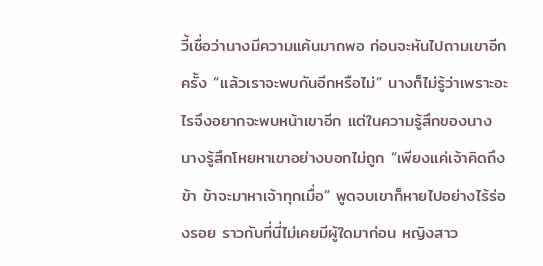วี้เชื่อว่านางมีความแค้นมากพอ ก่อนจะหันไปถามเขาอีกครั้ง “แล้วเราจะพบกันอีกหรือไม่” นางก็ไม่รู้ว่าเพราะอะไรจึงอยากจะพบหน้าเขาอีก แต่ในความรู้สึกของนาง นางรู้สึกโหยหาเขาอย่างบอกไม่ถูก “เพียงแค่เจ้าคิดถึงข้า ข้าจะมาหาเจ้าทุกเมื่อ” พูดจบเขาก็หายไปอย่างไร้ร่องรอย ราวกับที่นี่ไม่เคยมีผู้ใดมาก่อน หญิงสาว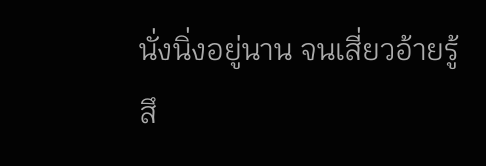นั่งนิ่งอยู่นาน จนเสี่ยวอ้ายรู้สึ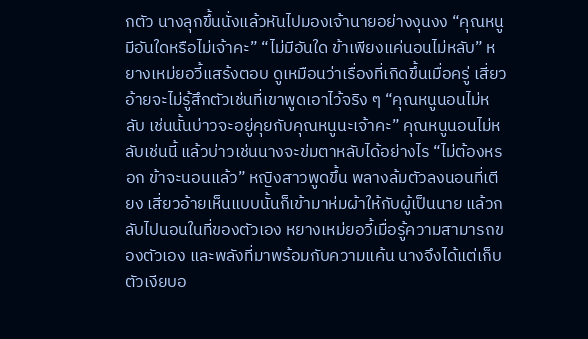กตัว นางลุกขึ้นนั่งแล้วหันไปมองเจ้านายอย่างงุนงง “คุณหนูมีอันใดหรือไม่เจ้าคะ” “ไม่มีอันใด ข้าเพียงแค่นอนไม่หลับ” หยางเหม่ยอวี้แสร้งตอบ ดูเหมือนว่าเรื่องที่เกิดขึ้นเมื่อครู่ เสี่ยวอ้ายจะไม่รู้สึกตัวเช่นที่เขาพูดเอาไว้จริง ๆ “คุณหนูนอนไม่หลับ เช่นนั้นบ่าวจะอยู่คุยกับคุณหนูนะเจ้าคะ” คุณหนูนอนไม่หลับเช่นนี้ แล้วบ่าวเช่นนางจะข่มตาหลับได้อย่างไร “ไม่ต้องหรอก ข้าจะนอนแล้ว” หญิงสาวพูดขึ้น พลางล้มตัวลงนอนที่เตียง เสี่ยวอ้ายเห็นแบบนั้นก็เข้ามาห่มผ้าให้กับผู้เป็นนาย แล้วกลับไปนอนในที่ของตัวเอง หยางเหม่ยอวี้เมื่อรู้ความสามารถของตัวเอง และพลังที่มาพร้อมกับความแค้น นางจึงได้แต่เก็บตัวเงียบอ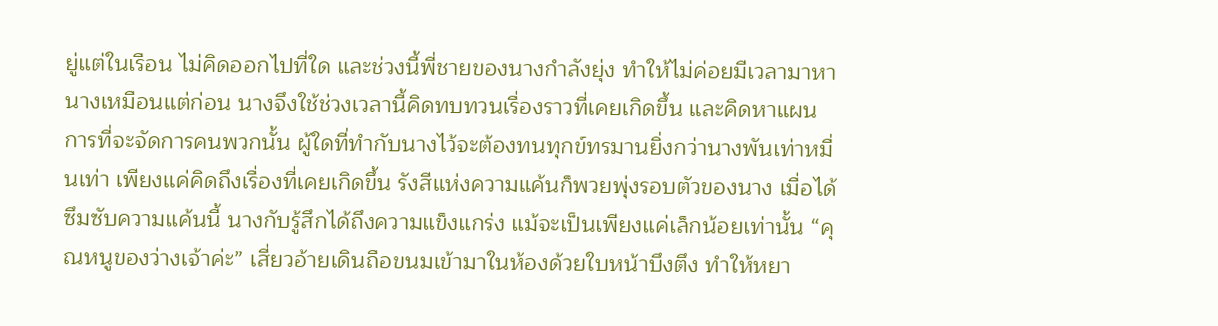ยู่แต่ในเรือน ไม่คิดออกไปที่ใด และช่วงนี้พี่ชายของนางกำลังยุ่ง ทำให้ไม่ค่อยมีเวลามาหานางเหมือนแต่ก่อน นางจึงใช้ช่วงเวลานี้คิดทบทวนเรื่องราวที่เคยเกิดขึ้น และคิดหาแผนการที่จะจัดการคนพวกนั้น ผู้ใดที่ทำกับนางไว้จะต้องทนทุกข์ทรมานยิ่งกว่านางพันเท่าหมื่นเท่า เพียงแค่คิดถึงเรื่องที่เคยเกิดขึ้น รังสีแห่งความแค้นก็พวยพุ่งรอบตัวของนาง เมื่อได้ซึมซับความแค้นนี้ นางกับรู้สึกได้ถึงความแข็งแกร่ง แม้จะเป็นเพียงแค่เล็กน้อยเท่านั้น “คุณหนูของว่างเจ้าค่ะ” เสี่ยวอ้ายเดินถือขนมเข้ามาในห้องด้วยใบหน้าบึงตึง ทำให้หยา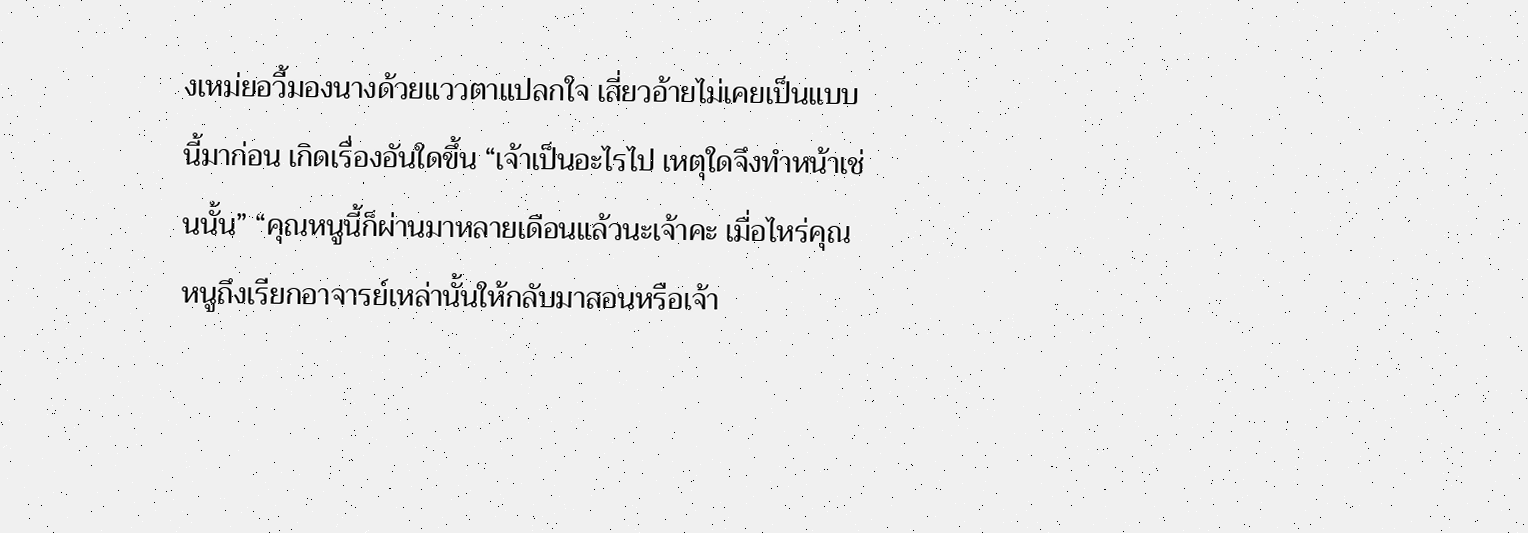งเหม่ยอวี้มองนางด้วยแววตาแปลกใจ เสี่ยวอ้ายไม่เคยเป็นแบบนี้มาก่อน เกิดเรื่องอันใดขึ้น “เจ้าเป็นอะไรไป เหตุใดจึงทำหน้าเช่นนั้น” “คุณหนูนี้ก็ผ่านมาหลายเดือนแล้วนะเจ้าคะ เมื่อไหร่คุณหนูถึงเรียกอาจารย์เหล่านั้นให้กลับมาสอนหรือเจ้า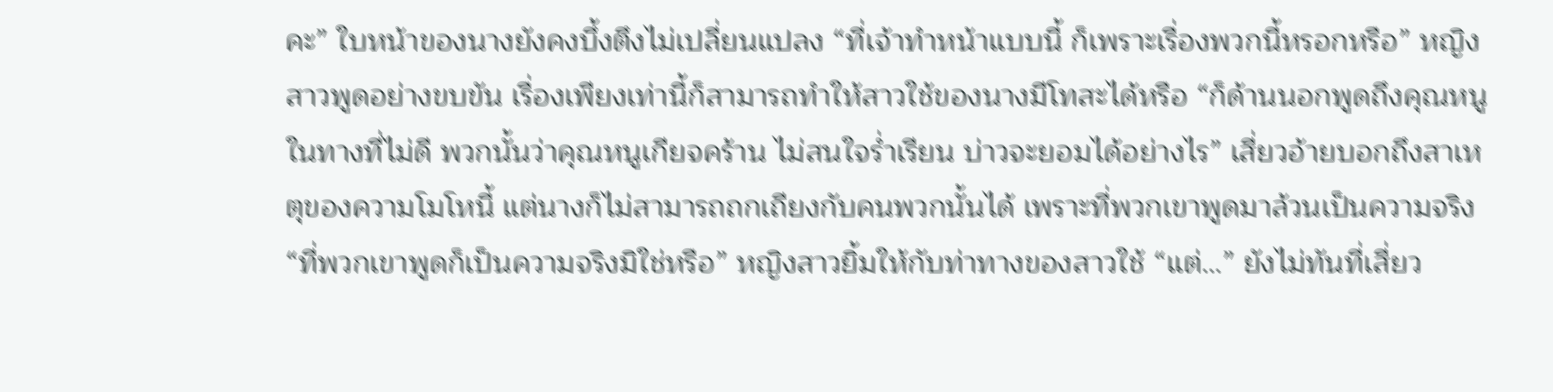คะ” ใบหน้าของนางยังคงบึ้งตึงไม่เปลี่ยนแปลง “ที่เจ้าทำหน้าแบบนี้ ก็เพราะเรื่องพวกนี้หรอกหรือ” หญิงสาวพูดอย่างขบขัน เรื่องเพียงเท่านี้ก็สามารถทำให้สาวใช้ของนางมีโทสะได้หรือ “ก็ด้านนอกพูดถึงคุณหนูในทางที่ไม่ดี พวกนั้นว่าคุณหนูเกียจคร้าน ไม่สนใจร่ำเรียน บ่าวจะยอมได้อย่างไร” เสี่ยวอ้ายบอกถึงสาเหตุของความโมโหนี้ แต่นางก็ไม่สามารถถกเถียงกับคนพวกนั้นได้ เพราะที่พวกเขาพูดมาล้วนเป็นความจริง “ที่พวกเขาพูดก็เป็นความจริงมิใช่หรือ” หญิงสาวยิ้มให้กับท่าทางของสาวใช้ “แต่…” ยังไม่ทันที่เสี่ยว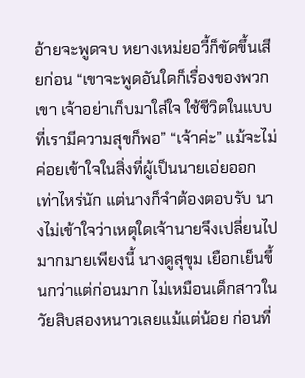อ้ายจะพูดจบ หยางเหม่ยอวี้ก็ขัดขึ้นเสียก่อน “เขาจะพูดอันใดก็เรื่องของพวกเขา เจ้าอย่าเก็บมาใส่ใจ ใช้ชีวิตในแบบที่เรามีความสุขก็พอ” “เจ้าค่ะ” แม้จะไม่ค่อยเข้าใจในสิ่งที่ผู้เป็นนายเอ่ยออกเท่าไหร่นัก แต่นางก็จำต้องตอบรับ นางไม่เข้าใจว่าเหตุใดเจ้านายจึงเปลี่ยนไปมากมายเพียงนี้ นางดูสุขุม เยือกเย็นขึ้นกว่าแต่ก่อนมาก ไม่เหมือนเด็กสาวในวัยสิบสองหนาวเลยแม้แต่น้อย ก่อนที่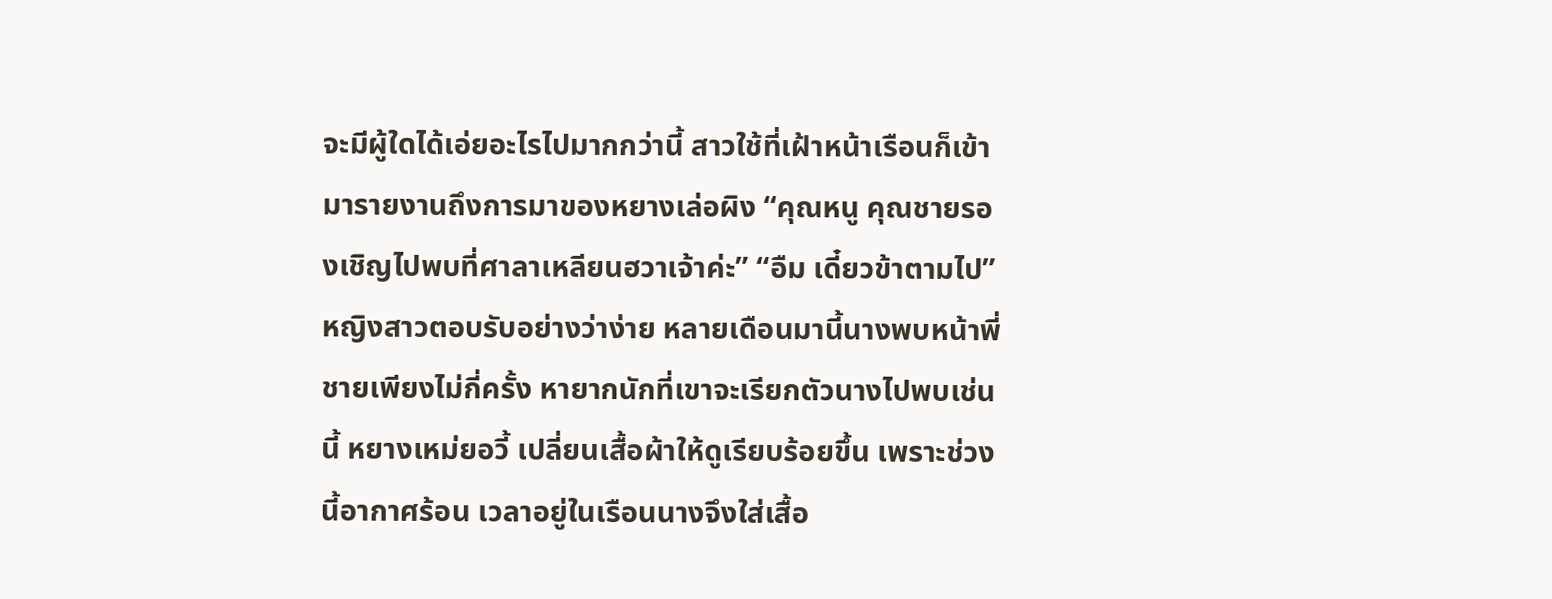จะมีผู้ใดได้เอ่ยอะไรไปมากกว่านี้ สาวใช้ที่เฝ้าหน้าเรือนก็เข้ามารายงานถึงการมาของหยางเล่อผิง “คุณหนู คุณชายรองเชิญไปพบที่ศาลาเหลียนฮวาเจ้าค่ะ” “อืม เดี๋ยวข้าตามไป” หญิงสาวตอบรับอย่างว่าง่าย หลายเดือนมานี้นางพบหน้าพี่ชายเพียงไม่กี่ครั้ง หายากนักที่เขาจะเรียกตัวนางไปพบเช่นนี้ หยางเหม่ยอวี้ เปลี่ยนเสื้อผ้าให้ดูเรียบร้อยขึ้น เพราะช่วงนี้อากาศร้อน เวลาอยู่ในเรือนนางจึงใส่เสื้อ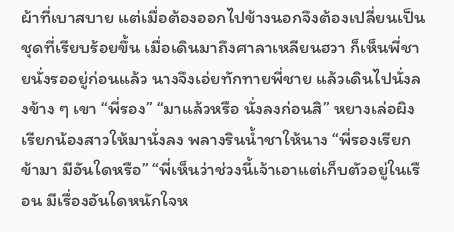ผ้าที่เบาสบาย แต่เมื่อต้องออกไปข้างนอกจึงต้องเปลี่ยนเป็นชุดที่เรียบร้อยขึ้น เมื่อเดินมาถึงศาลาเหลียนฮวา ก็เห็นพี่ชายนั่งรออยู่ก่อนแล้ว นางจึงเอ่ยทักทายพี่ชาย แล้วเดินไปนั่งลงข้าง ๆ เขา “พี่รอง” “มาแล้วหรือ นั่งลงก่อนสิ” หยางเล่อผิงเรียกน้องสาวให้มานั่งลง พลางรินน้ำชาให้นาง “พี่รองเรียกข้ามา มีอันใดหรือ” “พี่เห็นว่าช่วงนี้เจ้าเอาแต่เก็บตัวอยู่ในเรือน มีเรื่องอันใดหนักใจห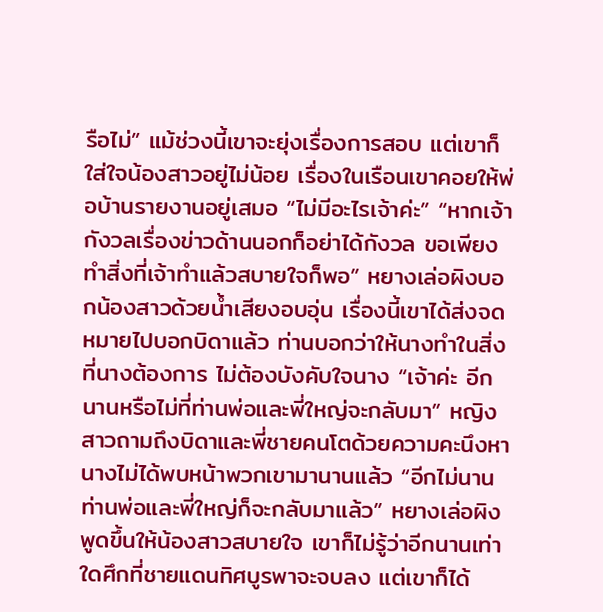รือไม่” แม้ช่วงนี้เขาจะยุ่งเรื่องการสอบ แต่เขาก็ใส่ใจน้องสาวอยู่ไม่น้อย เรื่องในเรือนเขาคอยให้พ่อบ้านรายงานอยู่เสมอ “ไม่มีอะไรเจ้าค่ะ” “หากเจ้ากังวลเรื่องข่าวด้านนอกก็อย่าได้กังวล ขอเพียงทำสิ่งที่เจ้าทำแล้วสบายใจก็พอ” หยางเล่อผิงบอกน้องสาวด้วยน้ำเสียงอบอุ่น เรื่องนี้เขาได้ส่งจดหมายไปบอกบิดาแล้ว ท่านบอกว่าให้นางทำในสิ่งที่นางต้องการ ไม่ต้องบังคับใจนาง “เจ้าค่ะ อีกนานหรือไม่ที่ท่านพ่อและพี่ใหญ่จะกลับมา” หญิงสาวถามถึงบิดาและพี่ชายคนโตด้วยความคะนึงหา นางไม่ได้พบหน้าพวกเขามานานแล้ว “อีกไม่นาน ท่านพ่อและพี่ใหญ่ก็จะกลับมาแล้ว” หยางเล่อผิงพูดขึ้นให้น้องสาวสบายใจ เขาก็ไม่รู้ว่าอีกนานเท่าใดศึกที่ชายแดนทิศบูรพาจะจบลง แต่เขาก็ได้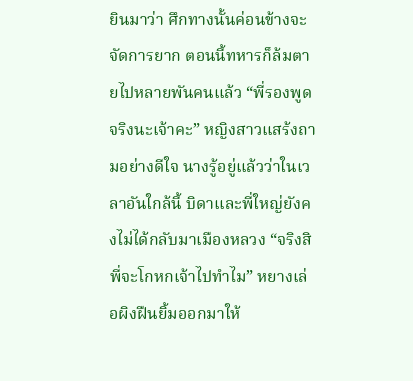ยินมาว่า ศึกทางนั้นค่อนข้างจะจัดการยาก ตอนนี้ทหารก็ล้มตายไปหลายพันคนแล้ว “พี่รองพูดจริงนะเจ้าคะ” หญิงสาวแสร้งถามอย่างดีใจ นางรู้อยู่แล้วว่าในเวลาอันใกล้นี้ บิดาและพี่ใหญ่ยังคงไม่ได้กลับมาเมืองหลวง “จริงสิ พี่จะโกหกเจ้าไปทำไม” หยางเล่อผิงฝืนยิ้มออกมาให้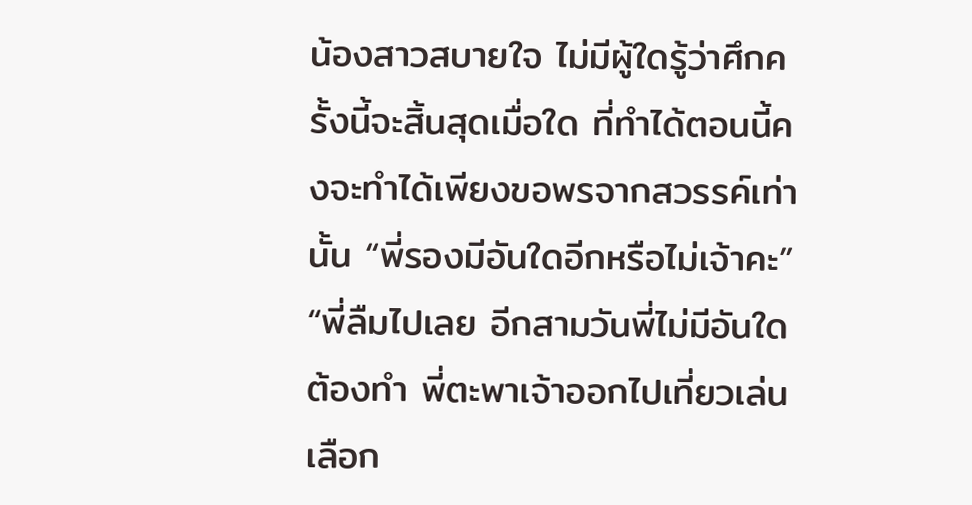น้องสาวสบายใจ ไม่มีผู้ใดรู้ว่าศึกครั้งนี้จะสิ้นสุดเมื่อใด ที่ทำได้ตอนนี้คงจะทำได้เพียงขอพรจากสวรรค์เท่านั้น “พี่รองมีอันใดอีกหรือไม่เจ้าคะ” “พี่ลืมไปเลย อีกสามวันพี่ไม่มีอันใดต้องทำ พี่ตะพาเจ้าออกไปเที่ยวเล่น เลือก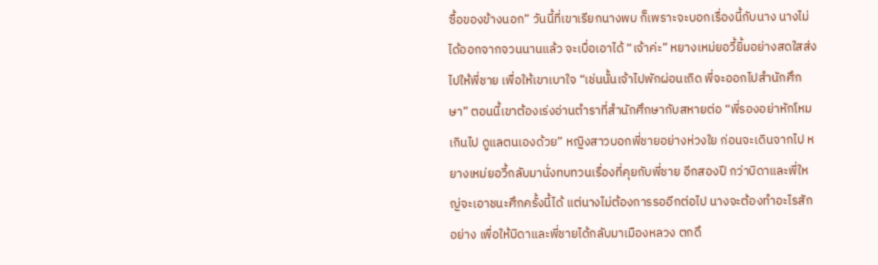ซื้อของข้างนอก” วันนี้ที่เขาเรียกนางพบ ก็เพราะจะบอกเรื่องนี้กับนาง นางไม่ได้ออกจากจวนนานแล้ว จะเบื่อเอาได้ “เจ้าค่ะ” หยางเหม่ยอวี้ยิ้มอย่างสดใสส่งไปให้พี่ชาย เพื่อให้เขาเบาใจ “เช่นนั้นเจ้าไปพักผ่อนเถิด พี่จะออกไปสำนักศึกษา” ตอนนี้เขาต้องเร่งอ่านตำราที่สำนักศึกษากับสหายต่อ “พี่รองอย่าหักโหมเกินไป ดูแลตนเองด้วย” หญิงสาวบอกพี่ชายอย่างห่วงใย ก่อนจะเดินจากไป หยางเหม่ยอวี้กลับมานั่งทบทวนเรื่องที่คุยกับพี่ชาย อีกสองปี กว่าบิดาและพี่ใหญ่จะเอาชนะศึกครั้งนี้ได้ แต่นางไม่ต้องการรออีกต่อไป นางจะต้องทำอะไรสักอย่าง เพื่อให้บิดาและพี่ชายได้กลับมาเมืองหลวง ตกดึ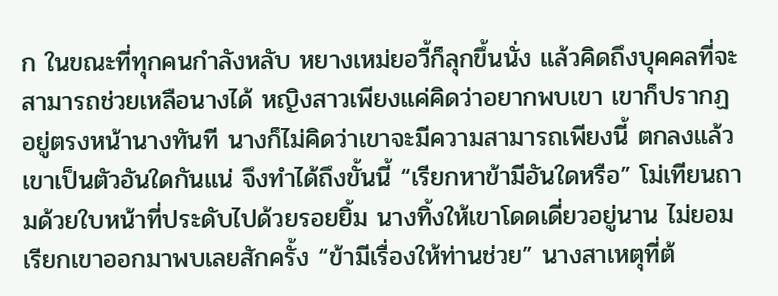ก ในขณะที่ทุกคนกำลังหลับ หยางเหม่ยอวี้ก็ลุกขึ้นนั่ง แล้วคิดถึงบุคคลที่จะสามารถช่วยเหลือนางได้ หญิงสาวเพียงแค่คิดว่าอยากพบเขา เขาก็ปรากฏอยู่ตรงหน้านางทันที นางก็ไม่คิดว่าเขาจะมีความสามารถเพียงนี้ ตกลงแล้วเขาเป็นตัวอันใดกันแน่ จึงทำได้ถึงขั้นนี้ “เรียกหาข้ามีอันใดหรือ” โม่เทียนถามด้วยใบหน้าที่ประดับไปด้วยรอยยิ้ม นางทิ้งให้เขาโดดเดี่ยวอยู่นาน ไม่ยอมเรียกเขาออกมาพบเลยสักครั้ง “ข้ามีเรื่องให้ท่านช่วย” นางสาเหตุที่ต้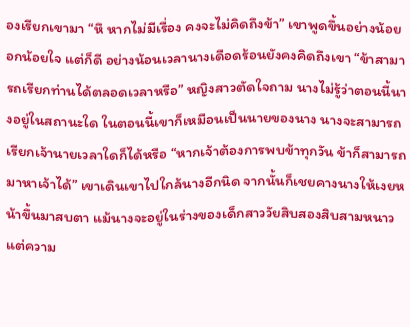องเรียกเขามา “หึ หากไม่มีเรื่อง คงจะไม่คิดถึงข้า” เขาพูดขึ้นอย่างน้อยอกน้อยใจ แต่ก็ดี อย่างน้อนเวลานางเดือดร้อนยังคงคิดถึงเขา “ข้าสามารถเรียกท่านได้ตลอดเวลาหรือ” หญิงสาวตัดใจถาม นางไม่รู้ว่าตอนนี้นางอยู่ในสถานะใด ในตอนนี้เขาก็เหมือนเป็นนายของนาง นางจะสามารถเรียกเจ้านายเวลาใดก็ได้หรือ “หากเจ้าต้องการพบข้าทุกวัน ข้าก็สามารถมาหาเจ้าได้” เขาเดินเขาไปใกล้นางอีกนิด จากนั้นก็เชยคางนางให้เงยหน้าขึ้นมาสบตา แม้นางจะอยู่ในร่างของเด็กสาววัยสิบสองสิบสามหนาว แต่ความ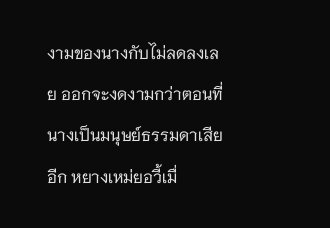งามของนางกับไม่ลดลงเลย ออกจะงดงามกว่าตอนที่นางเป็นมนุษย์ธรรมดาเสียอีก หยางเหม่ยอวี้เมื่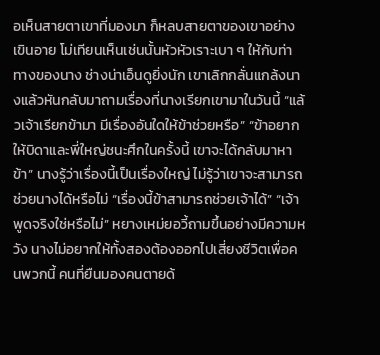อเห็นสายตาเขาที่มองมา ก็หลบสายตาของเขาอย่างเขินอาย โม่เทียนเห็นเช่นนั้นหัวหัวเราะเบา ๆ ให้กับท่าทางของนาง ช่างน่าเอ็นดูยิ่งนัก เขาเลิกกลั่นแกล้งนางแล้วหันกลับมาถามเรื่องที่นางเรียกเขามาในวันนี้ “แล้วเจ้าเรียกข้ามา มีเรื่องอันใดให้ข้าช่วยหรือ” “ข้าอยากให้บิดาและพี่ใหญ่ชนะศึกในครั้งนี้ เขาจะได้กลับมาหาข้า” นางรู้ว่าเรื่องนี้เป็นเรื่องใหญ่ ไม่รู้ว่าเขาจะสามารถช่วยนางได้หรือไม่ “เรื่องนี้ข้าสามารถช่วยเจ้าได้” “เจ้าพูดจริงใช่หรือไม่” หยางเหม่ยอวี้ถามขึ้นอย่างมีความหวัง นางไม่อยากให้ทั้งสองต้องออกไปเสี่ยงชีวิตเพื่อคนพวกนี้ คนที่ยืนมองคนตายด้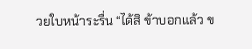วยใบหน้าระรื่น “ได้สิ ข้าบอกแล้ว ข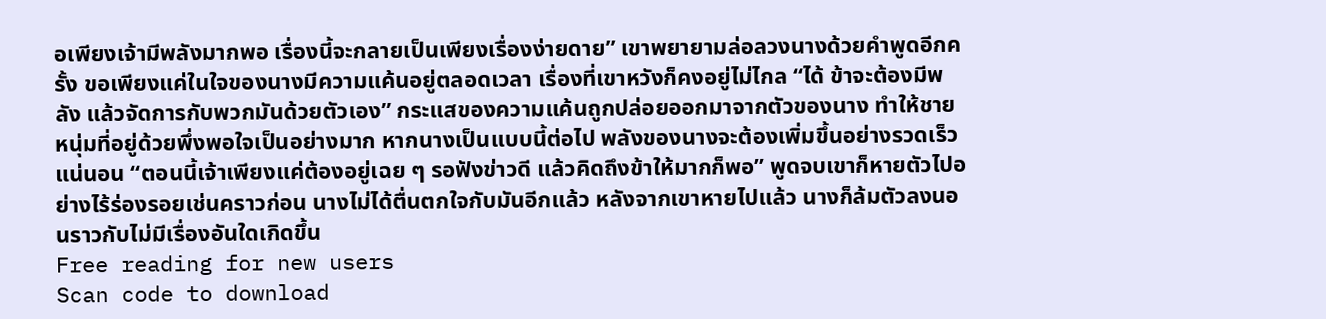อเพียงเจ้ามีพลังมากพอ เรื่องนี้จะกลายเป็นเพียงเรื่องง่ายดาย” เขาพยายามล่อลวงนางด้วยคำพูดอีกครั้ง ขอเพียงแค่ในใจของนางมีความแค้นอยู่ตลอดเวลา เรื่องที่เขาหวังก็คงอยู่ไม่ไกล “ได้ ข้าจะต้องมีพลัง แล้วจัดการกับพวกมันด้วยตัวเอง” กระแสของความแค้นถูกปล่อยออกมาจากตัวของนาง ทำให้ชายหนุ่มที่อยู่ด้วยพึ่งพอใจเป็นอย่างมาก หากนางเป็นแบบนี้ต่อไป พลังของนางจะต้องเพิ่มขึ้นอย่างรวดเร็วแน่นอน “ตอนนี้เจ้าเพียงแค่ต้องอยู่เฉย ๆ รอฟังข่าวดี แล้วคิดถึงข้าให้มากก็พอ” พูดจบเขาก็หายตัวไปอย่างไร้ร่องรอยเช่นคราวก่อน นางไม่ได้ตื่นตกใจกับมันอีกแล้ว หลังจากเขาหายไปแล้ว นางก็ล้มตัวลงนอนราวกับไม่มีเรื่องอันใดเกิดขึ้น
Free reading for new users
Scan code to download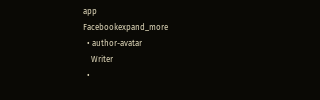app
Facebookexpand_more
  • author-avatar
    Writer
  •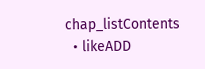chap_listContents
  • likeADD